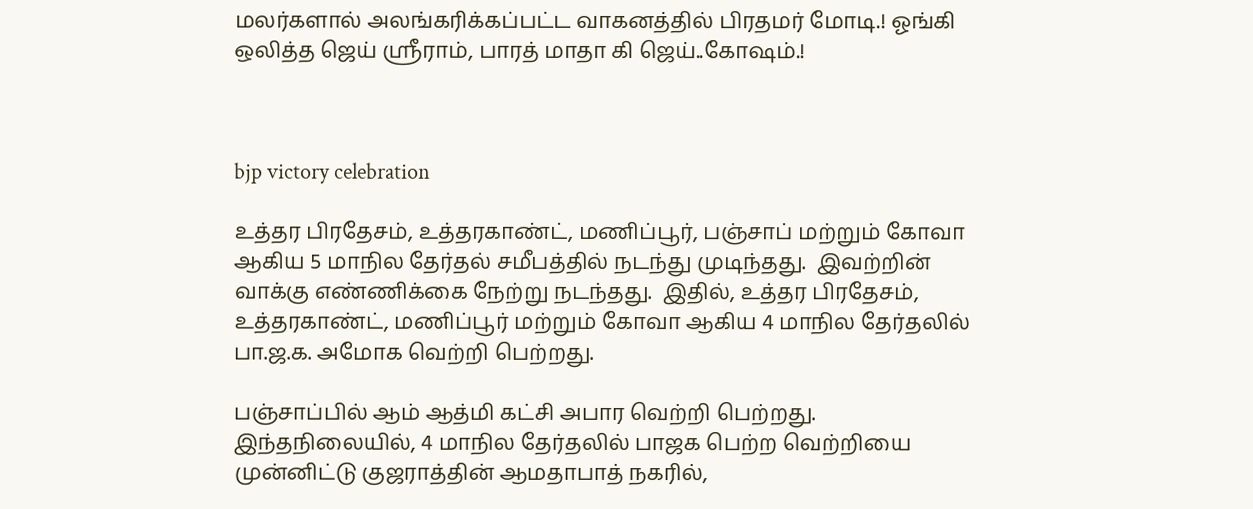மலர்களால் அலங்கரிக்கப்பட்ட வாகனத்தில் பிரதமர் மோடி.! ஓங்கி ஒலித்த ஜெய் ஸ்ரீராம், பாரத் மாதா கி ஜெய்..கோஷம்.!



bjp victory celebration

உத்தர பிரதேசம், உத்தரகாண்ட், மணிப்பூர், பஞ்சாப் மற்றும் கோவா ஆகிய 5 மாநில தேர்தல் சமீபத்தில் நடந்து முடிந்தது.  இவற்றின் வாக்கு எண்ணிக்கை நேற்று நடந்தது.  இதில், உத்தர பிரதேசம், உத்தரகாண்ட், மணிப்பூர் மற்றும் கோவா ஆகிய 4 மாநில தேர்தலில் பா.ஜ.க. அமோக வெற்றி பெற்றது.

பஞ்சாப்பில் ஆம் ஆத்மி கட்சி அபார வெற்றி பெற்றது. இந்தநிலையில், 4 மாநில தேர்தலில் பாஜக பெற்ற வெற்றியை முன்னிட்டு குஜராத்தின் ஆமதாபாத் நகரில்,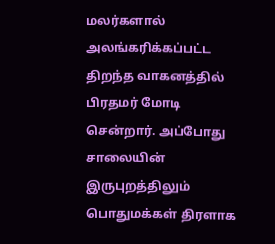மலர்களால் அலங்கரிக்கப்பட்ட திறந்த வாகனத்தில் பிரதமர் மோடி சென்றார். அப்போது சாலையின் இருபுறத்திலும் பொதுமக்கள் திரளாக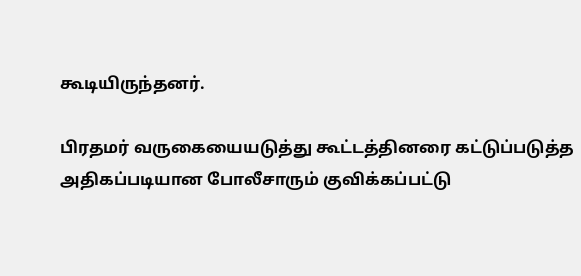கூடியிருந்தனர்.

பிரதமர் வருகையையடுத்து கூட்டத்தினரை கட்டுப்படுத்த அதிகப்படியான போலீசாரும் குவிக்கப்பட்டு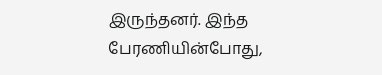இருந்தனர். இந்த பேரணியின்போது,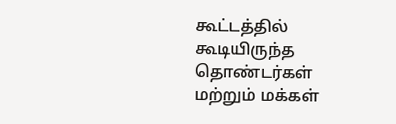கூட்டத்தில் கூடியிருந்த தொண்டர்கள் மற்றும் மக்கள்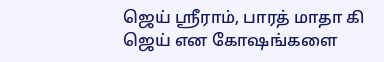ஜெய் ஸ்ரீராம், பாரத் மாதா கி ஜெய் என கோஷங்களை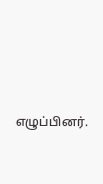எழுப்பினர்.